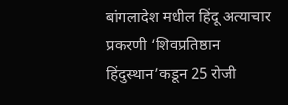बांगलादेश मधील हिंदू अत्याचार प्रकरणी ‘शिवप्रतिष्ठान हिंदुस्थान’कडून 25 रोजी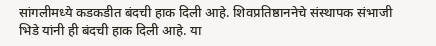सांगलीमध्ये कडकडीत बंदची हाक दिली आहे. शिवप्रतिष्ठाननेचे संस्थापक संभाजी भिडे यांनी ही बंदची हाक दिली आहे. या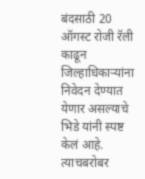बंदसाठी 20 ऑगस्ट रोजी रॅली काढून जिल्हाधिकाऱ्यांना निवेदन देण्यात येणार असल्याचे भिडे यांनी स्पष्ट केलं आहे. त्याचबरोबर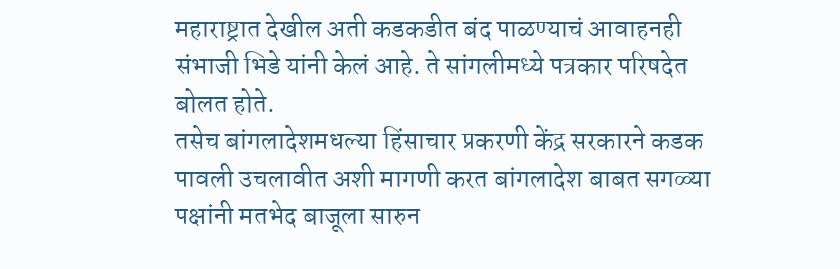महाराष्ट्रात देखील अती कडकडीत बंद पाळण्याचं आवाहनही संभाजी भिडे यांनी केलं आहे. ते सांगलीमध्ये पत्रकार परिषदेत बोलत होते.
तसेच बांगलादेशमधल्या हिंसाचार प्रकरणी केंद्र सरकारने कडक पावली उचलावीत अशी मागणी करत बांगलादेश बाबत सगळ्या पक्षांनी मतभेद बाजूला सारुन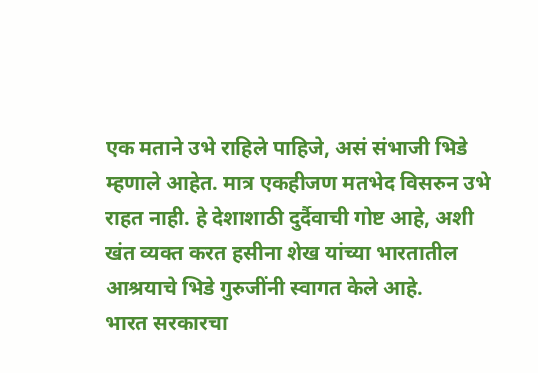एक मताने उभे राहिले पाहिजे, असं संभाजी भिडे म्हणाले आहेत. मात्र एकहीजण मतभेद विसरुन उभे राहत नाही. हे देशाशाठी दुर्दैवाची गोष्ट आहे, अशी खंत व्यक्त करत हसीना शेख यांच्या भारतातील आश्रयाचे भिडे गुरुजींनी स्वागत केले आहे.
भारत सरकारचा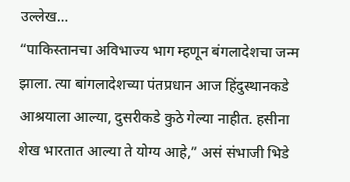उल्लेख…
“पाकिस्तानचा अविभाज्य भाग म्हणून बंगलादेशचा जन्म झाला. त्या बांगलादेशच्या पंतप्रधान आज हिंदुस्थानकडे आश्रयाला आल्या, दुसरीकडे कुठे गेल्या नाहीत. हसीना शेख भारतात आल्या ते योग्य आहे,” असं संभाजी भिडे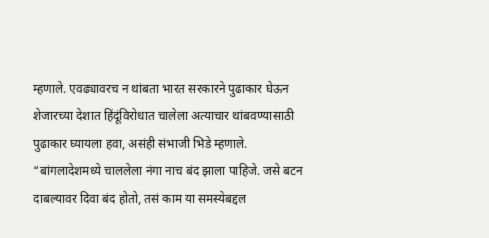म्हणाले. एवढ्यावरच न थांबता भारत सरकारने पुढाकार घेऊन शेजारच्या देशात हिंदूंविरोधात चालेला अत्याचार थांबवण्यासाठी पुढाकार घ्यायला हवा, असंही संभाजी भिडे म्हणाले. “बांगलादेशमध्ये चाललेला नंगा नाच बंद झाला पाहिजे. जसे बटन दाबल्यावर दिवा बंद होतो, तसं काम या समस्येबद्दल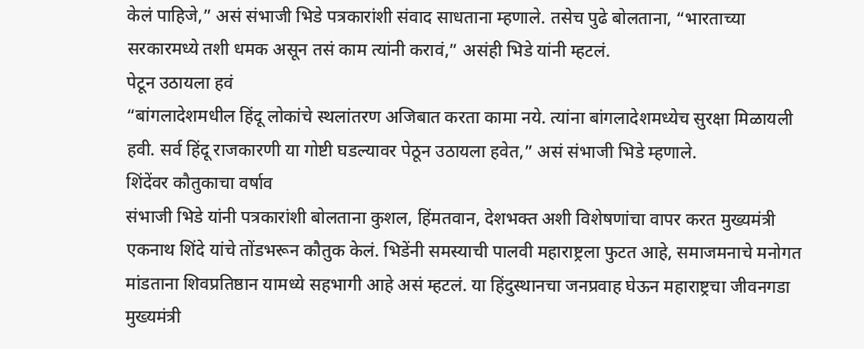केलं पाहिजे,” असं संभाजी भिडे पत्रकारांशी संवाद साधताना म्हणाले. तसेच पुढे बोलताना, “भारताच्या सरकारमध्ये तशी धमक असून तसं काम त्यांनी करावं,” असंही भिडे यांनी म्हटलं.
पेटून उठायला हवं
“बांगलादेशमधील हिंदू लोकांचे स्थलांतरण अजिबात करता कामा नये. त्यांना बांगलादेशमध्येच सुरक्षा मिळायली हवी. सर्व हिंदू राजकारणी या गोष्टी घडल्यावर पेठून उठायला हवेत,” असं संभाजी भिडे म्हणाले.
शिंदेंवर कौतुकाचा वर्षाव
संभाजी भिडे यांनी पत्रकारांशी बोलताना कुशल, हिंमतवान, देशभक्त अशी विशेषणांचा वापर करत मुख्यमंत्री एकनाथ शिंदे यांचे तोंडभरून कौतुक केलं. भिडेंनी समस्याची पालवी महाराष्ट्रला फुटत आहे, समाजमनाचे मनोगत मांडताना शिवप्रतिष्ठान यामध्ये सहभागी आहे असं म्हटलं. या हिंदुस्थानचा जनप्रवाह घेऊन महाराष्ट्रचा जीवनगडा मुख्यमंत्री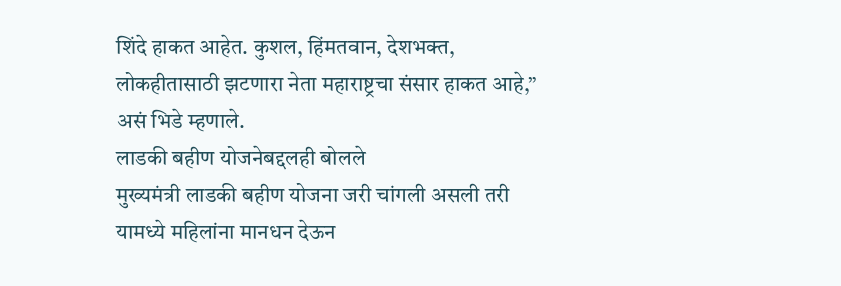शिंदे हाकत आहेत. कुशल, हिंमतवान, देशभक्त, लोकहीतासाठी झटणारा नेता महाराष्ट्रचा संसार हाकत आहे,” असं भिडे म्हणाले.
लाडकी बहीण योजनेबद्दलही बोलले
मुख्यमंत्री लाडकी बहीण योजना जरी चांगली असली तरी यामध्ये महिलांना मानधन देऊन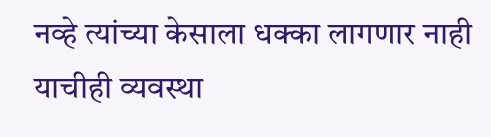नव्हे त्यांच्या केसाला धक्का लागणार नाही याचीही व्यवस्था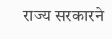राज्य सरकारने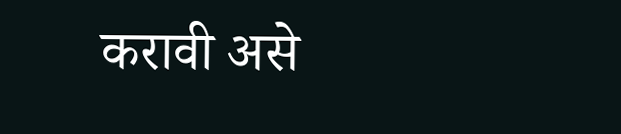करावी असे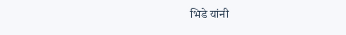भिडे यांनी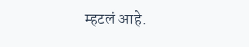म्हटलं आहे.